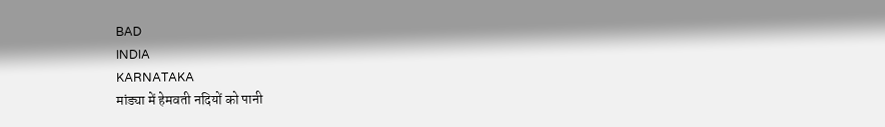BAD
INDIA
KARNATAKA
मांड्या में हेमवती नदियों को पानी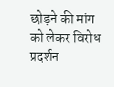छोड़ने की मांग को लेकर विरोध प्रदर्शन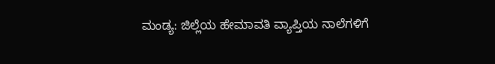ಮಂಡ್ಯ: ಜಿಲ್ಲೆಯ ಹೇಮಾವತಿ ವ್ಯಾಪ್ತಿಯ ನಾಲೆಗಳಿಗೆ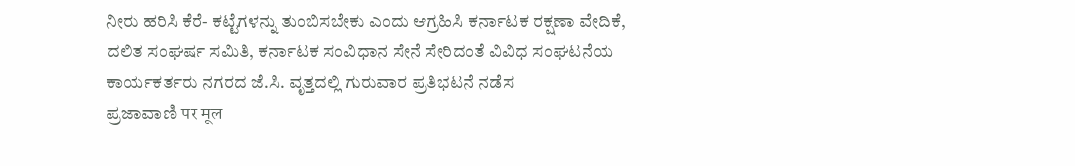ನೀರು ಹರಿಸಿ ಕೆರೆ- ಕಟ್ಟೆಗಳನ್ನು ತುಂಬಿಸಬೇಕು ಎಂದು ಆಗ್ರಹಿಸಿ ಕರ್ನಾಟಕ ರಕ್ಷಣಾ ವೇದಿಕೆ, ದಲಿತ ಸಂಘರ್ಷ ಸಮಿತಿ, ಕರ್ನಾಟಕ ಸಂವಿಧಾನ ಸೇನೆ ಸೇರಿದಂತೆ ವಿವಿಧ ಸಂಘಟನೆಯ ಕಾರ್ಯಕರ್ತರು ನಗರದ ಜೆ.ಸಿ. ವೃತ್ತದಲ್ಲಿ ಗುರುವಾರ ಪ್ರತಿಭಟನೆ ನಡೆಸ
ಪ್ರಜಾವಾಣಿ पर मूल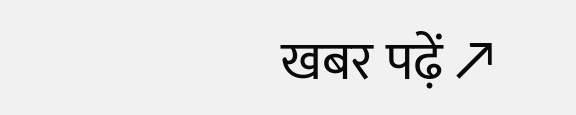खबर पढ़ें ↗